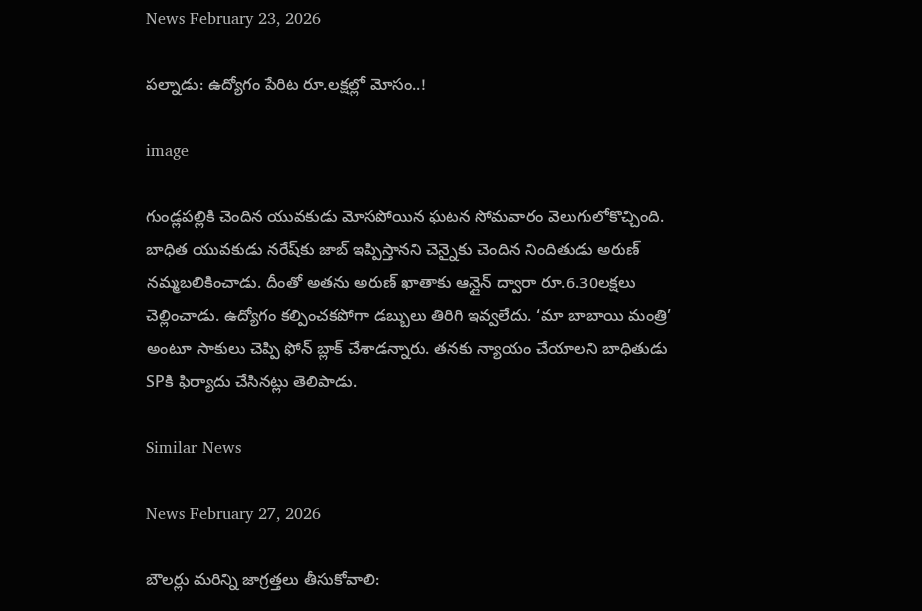News February 23, 2026

పల్నాడు: ఉద్యోగం పేరిట రూ.లక్షల్లో మోసం..!

image

గుండ్లపల్లికి చెందిన యువకుడు మోసపోయిన ఘటన సోమవారం వెలుగులోకొచ్చింది. బాధిత యువకుడు నరేష్‌కు జాబ్ ఇప్పిస్తానని చెన్నైకు చెందిన నిందితుడు అరుణ్ నమ్మబలికించాడు. దీంతో అతను అరుణ్ ఖాతాకు ఆన్లైన్ ద్వారా రూ.6.30లక్షలు చెల్లించాడు. ఉద్యోగం కల్పించకపోగా డబ్బులు తిరిగి ఇవ్వలేదు. ‘మా బాబాయి మంత్రి’ అంటూ సాకులు చెప్పి ఫోన్ బ్లాక్ చేశాడన్నారు. తనకు న్యాయం చేయాలని బాధితుడు SPకి ఫిర్యాదు చేసినట్లు తెలిపాడు.

Similar News

News February 27, 2026

బౌలర్లు మరిన్ని జాగ్రత్తలు తీసుకోవాలి: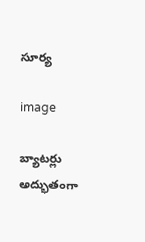సూర్య

image

బ్యాటర్లు అద్భుతంగా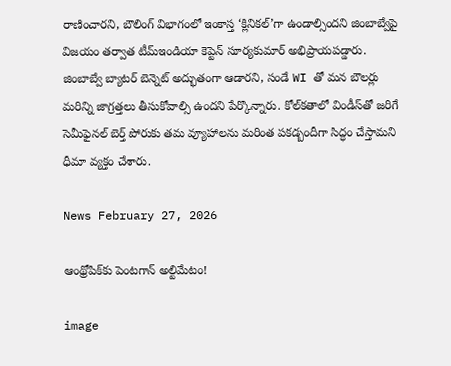రాణించారని, బౌలింగ్ విభాగంలో ఇంకాస్త ‘క్లినికల్’గా ఉండాల్సిందని జింబాబ్వేపై విజయం తర్వాత టీమ్‌ఇండియా కెప్టెన్ సూర్యకుమార్ అభిప్రాయపడ్డారు. జింబాబ్వే బ్యాటర్ బెన్నెట్ అద్భుతంగా ఆడారని, సండే WI తో మన బౌలర్లు మరిన్ని జాగ్రత్తలు తీసుకోవాల్సి ఉందని పేర్కొన్నారు. కోల్‌కతాలో విండీస్‌తో జరిగే సెమీఫైనల్ బెర్త్ పోరుకు తమ వ్యూహాలను మరింత పకడ్బందీగా సిద్ధం చేస్తామని ధీమా వ్యక్తం చేశారు.

News February 27, 2026

ఆంథ్రోపిక్‌కు పెంటగాన్ అల్టిమేటం!

image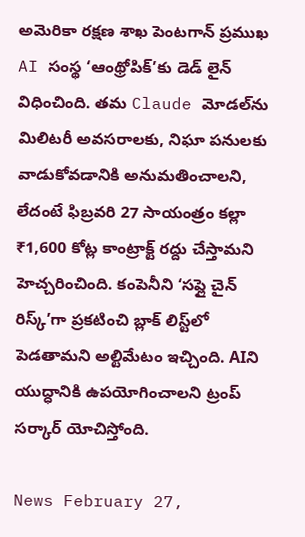అమెరికా రక్షణ శాఖ పెంటగాన్ ప్రముఖ AI సంస్థ ‘ఆంథ్రోపిక్’కు డెడ్ లైన్ విధించింది. తమ Claude మోడల్‌ను మిలిటరీ అవసరాలకు, నిఘా పనులకు వాడుకోవడానికి అనుమతించాలని, లేదంటే ఫిబ్రవరి 27 సాయంత్రం కల్లా ₹1,600 కోట్ల కాంట్రాక్ట్ రద్దు చేస్తామని హెచ్చరించింది. కంపెనీని ‘సప్లై చైన్ రిస్క్’గా ప్రకటించి బ్లాక్ లిస్ట్‌లో పెడతామని అల్టిమేటం ఇచ్చింది. AIని యుద్ధానికి ఉపయోగించాలని ట్రంప్ సర్కార్ యోచిస్తోంది.

News February 27,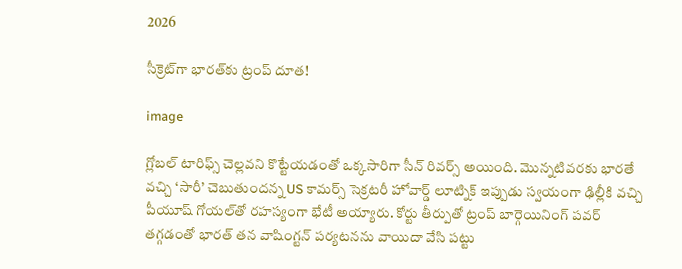2026

సీక్రెట్‌గా భారత్‌కు ట్రంప్ దూత!

image

గ్లోబల్ టారిఫ్స్‌ చెల్లవని కొట్టేయడంతో ఒక్కసారిగా సీన్ రివర్స్ అయింది. మొన్నటివరకు భారతే వచ్చి ‘సారీ’ చెబుతుందన్న US కామర్స్ సెక్రటరీ హోవార్డ్ లూట్నిక్ ఇప్పుడు స్వయంగా ఢిల్లీకి వచ్చి పీయూష్ గోయల్‌తో రహస్యంగా భేటీ అయ్యారు. కోర్టు తీర్పుతో ట్రంప్ బార్గెయినింగ్ పవర్ తగ్గడంతో భారత్ తన వాషింగ్టన్ పర్యటనను వాయిదా వేసి పట్టు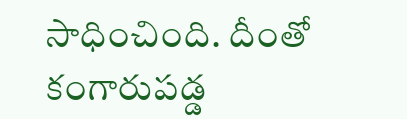సాధించింది. దీంతో కంగారుపడ్డ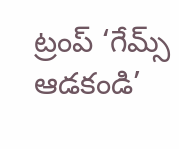ట్రంప్ ‘గేమ్స్ ఆడకండి’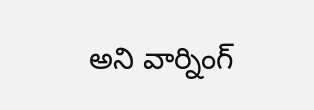అని వార్నింగ్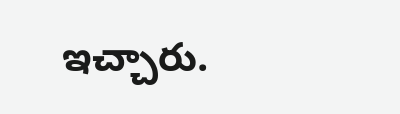ఇచ్చారు.